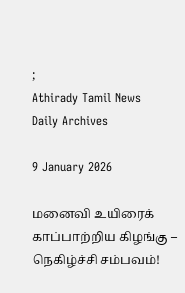;
Athirady Tamil News
Daily Archives

9 January 2026

மனைவி உயிரைக் காப்பாற்றிய கிழங்கு – நெகிழ்ச்சி சம்பவம்!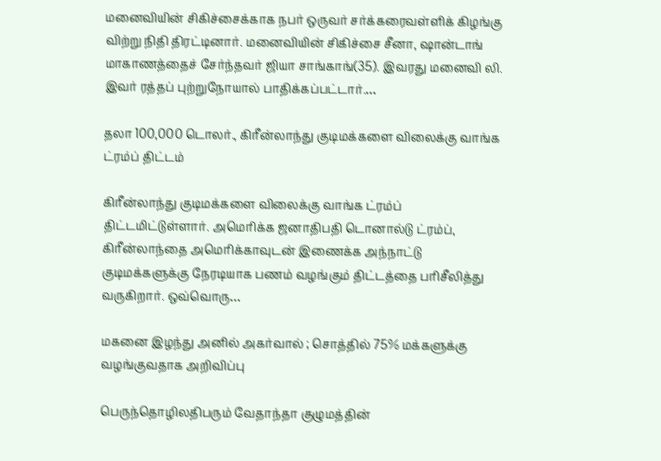மனைவியின் சிகிச்சைக்காக நபர் ஒருவர் சர்க்கரைவள்ளிக் கிழங்கு விற்று நிதி திரட்டினார். மனைவியின் சிகிச்சை சீனா, ஷான்டாங் மாகாணத்தைச் சேர்ந்தவர் ஜியா சாங்காங்(35). இவரது மனைவி லி. இவர் ரத்தப் புற்றுநோயால் பாதிக்கப்பட்டார்.…

தலா 100,000 டொலர்., கிரீன்லாந்து குடிமக்களை விலைக்கு வாங்க ட்ரம்ப் திட்டம்

கிரீன்லாந்து குடிமக்களை விலைக்கு வாங்க ட்ரம்ப் திட்டமிட்டுள்ளார். அமெரிக்க ஜனாதிபதி டொனால்டு ட்ரம்ப், கிரீன்லாந்தை அமெரிக்காவுடன் இணைக்க அந்நாட்டு குடிமக்களுக்கு நேரடியாக பணம் வழங்கும் திட்டத்தை பரிசீலித்து வருகிறார். ஒவ்வொரு…

மகனை இழந்து அனில் அகர்வால் ; சொத்தில் 75% மக்களுக்கு வழங்குவதாக அறிவிப்பு

பெருந்தொழிலதிபரும் வேதாந்தா குழுமத்தின்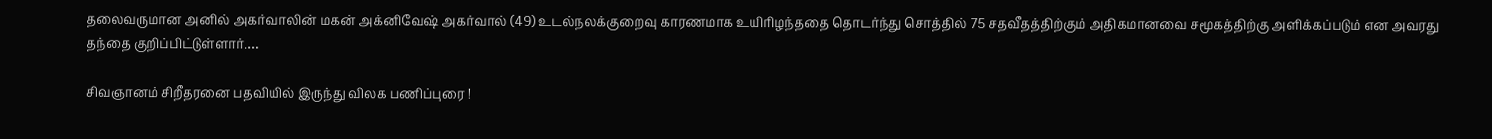தலைவருமான அனில் அகர்வாலின் மகன் அக்னிவேஷ் அகர்வால் (49) உடல்நலக்குறைவு காரணமாக உயிரிழந்ததை தொடர்ந்து சொத்தில் 75 சதவீதத்திற்கும் அதிகமானவை சமூகத்திற்கு அளிக்கப்படும் என அவரது தந்தை குறிப்பிட்டுள்ளார்.…

சிவஞானம் சிறீதரனை பதவியில் இருந்து விலக பணிப்புரை !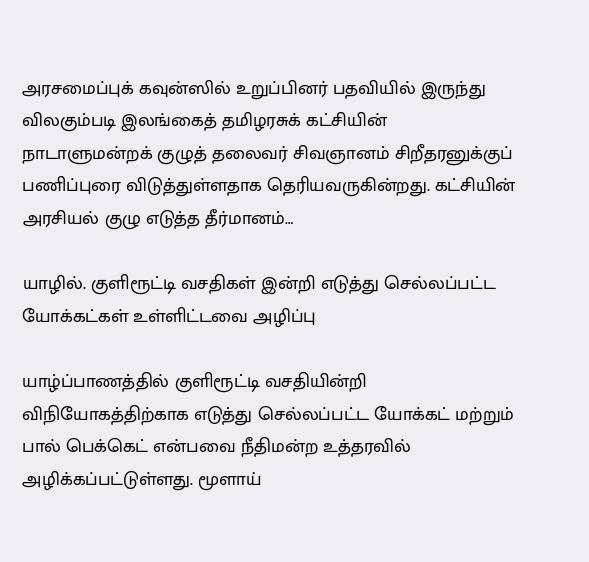அரசமைப்புக் கவுன்ஸில் உறுப்பினர் பதவியில் இருந்து விலகும்படி இலங்கைத் தமிழரசுக் கட்சியின் நாடாளுமன்றக் குழுத் தலைவர் சிவஞானம் சிறீதரனுக்குப் பணிப்புரை விடுத்துள்ளதாக தெரியவருகின்றது. கட்சியின் அரசியல் குழு எடுத்த தீர்மானம்…

யாழில். குளிரூட்டி வசதிகள் இன்றி எடுத்து செல்லப்பட்ட யோக்கட்கள் உள்ளிட்டவை அழிப்பு

யாழ்ப்பாணத்தில் குளிரூட்டி வசதியின்றி விநியோகத்திற்காக எடுத்து செல்லப்பட்ட யோக்கட் மற்றும் பால் பெக்கெட் என்பவை நீதிமன்ற உத்தரவில் அழிக்கப்பட்டுள்ளது. மூளாய்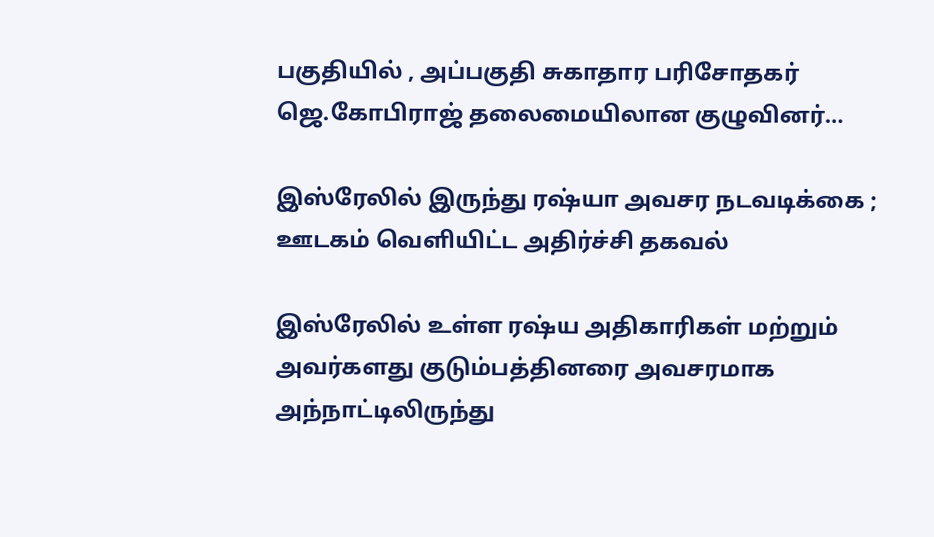பகுதியில் , அப்பகுதி சுகாதார பரிசோதகர் ஜெ.கோபிராஜ் தலைமையிலான குழுவினர்…

இஸ்ரேலில் இருந்து ரஷ்யா அவசர நடவடிக்கை ; ஊடகம் வெளியிட்ட அதிர்ச்சி தகவல்

இஸ்ரேலில் உள்ள ரஷ்ய அதிகாரிகள் மற்றும் அவர்களது குடும்பத்தினரை அவசரமாக அந்நாட்டிலிருந்து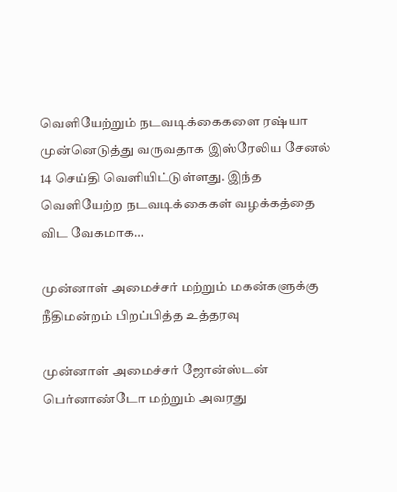வெளியேற்றும் நடவடிக்கைகளை ரஷ்யா முன்னெடுத்து வருவதாக இஸ்ரேலிய சேனல் 14 செய்தி வெளியிட்டுள்ளது. இந்த வெளியேற்ற நடவடிக்கைகள் வழக்கத்தை விட வேகமாக…

முன்னாள் அமைச்சர் மற்றும் மகன்களுக்கு நீதிமன்றம் பிறப்பித்த உத்தரவு

முன்னாள் அமைச்சர் ஜோன்ஸ்டன் பெர்னாண்டோ மற்றும் அவரது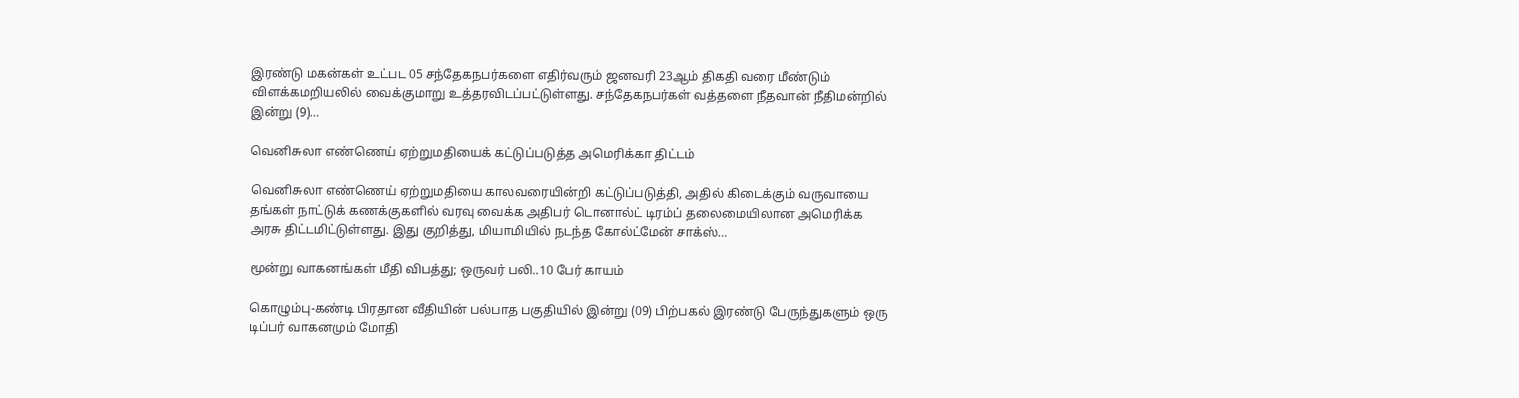இரண்டு மகன்கள் உட்பட 05 சந்தேகநபர்களை எதிர்வரும் ஜனவரி 23ஆம் திகதி வரை மீண்டும் விளக்கமறியலில் வைக்குமாறு உத்தரவிடப்பட்டுள்ளது. சந்தேகநபர்கள் வத்தளை நீதவான் நீதிமன்றில் இன்று (9)…

வெனிசுலா எண்ணெய் ஏற்றுமதியைக் கட்டுப்படுத்த அமெரிக்கா திட்டம்

வெனிசுலா எண்ணெய் ஏற்றுமதியை காலவரையின்றி கட்டுப்படுத்தி, அதில் கிடைக்கும் வருவாயை தங்கள் நாட்டுக் கணக்குகளில் வரவு வைக்க அதிபர் டொனால்ட் டிரம்ப் தலைமையிலான அமெரிக்க அரசு திட்டமிட்டுள்ளது. இது குறித்து, மியாமியில் நடந்த கோல்ட்மேன் சாக்ஸ்…

மூன்று வாகனங்கள் மீதி விபத்து; ஒருவர் பலி..10 பேர் காயம்

கொழும்பு-கண்டி பிரதான வீதியின் பல்பாத பகுதியில் இன்று (09) பிற்பகல் இரண்டு பேருந்துகளும் ஒரு டிப்பர் வாகனமும் மோதி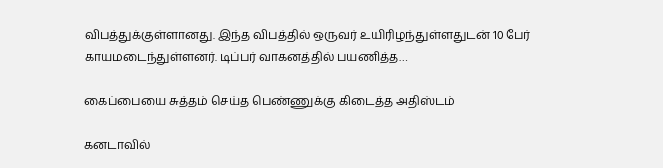விபத்துக்குள்ளானது. இந்த விபத்தில் ஒருவர் உயிரிழந்துள்ளதுடன் 10 பேர் காயமடைந்துள்ளனர். டிப்பர் வாகனத்தில் பயணித்த…

கைப்பையை சுத்தம் செய்த பெண்ணுக்கு கிடைத்த அதிஸ்டம்

கனடாவில்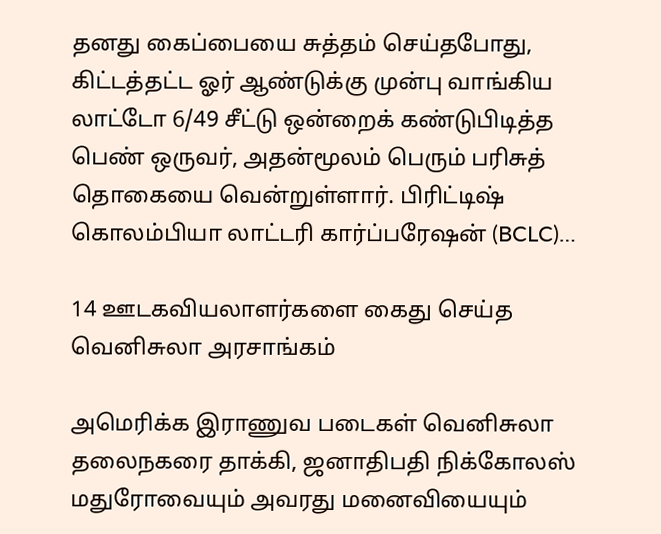தனது கைப்பையை சுத்தம் செய்தபோது, கிட்டத்தட்ட ஓர் ஆண்டுக்கு முன்பு வாங்கிய லாட்டோ 6/49 சீட்டு ஒன்றைக் கண்டுபிடித்த பெண் ஒருவர், அதன்மூலம் பெரும் பரிசுத் தொகையை வென்றுள்ளார். பிரிட்டிஷ் கொலம்பியா லாட்டரி கார்ப்பரேஷன் (BCLC)…

14 ஊடகவியலாளர்களை கைது செய்த வெனிசுலா அரசாங்கம்

அமெரிக்க இராணுவ படைகள் வெனிசுலா தலைநகரை தாக்கி, ஜனாதிபதி நிக்கோலஸ் மதுரோவையும் அவரது மனைவியையும்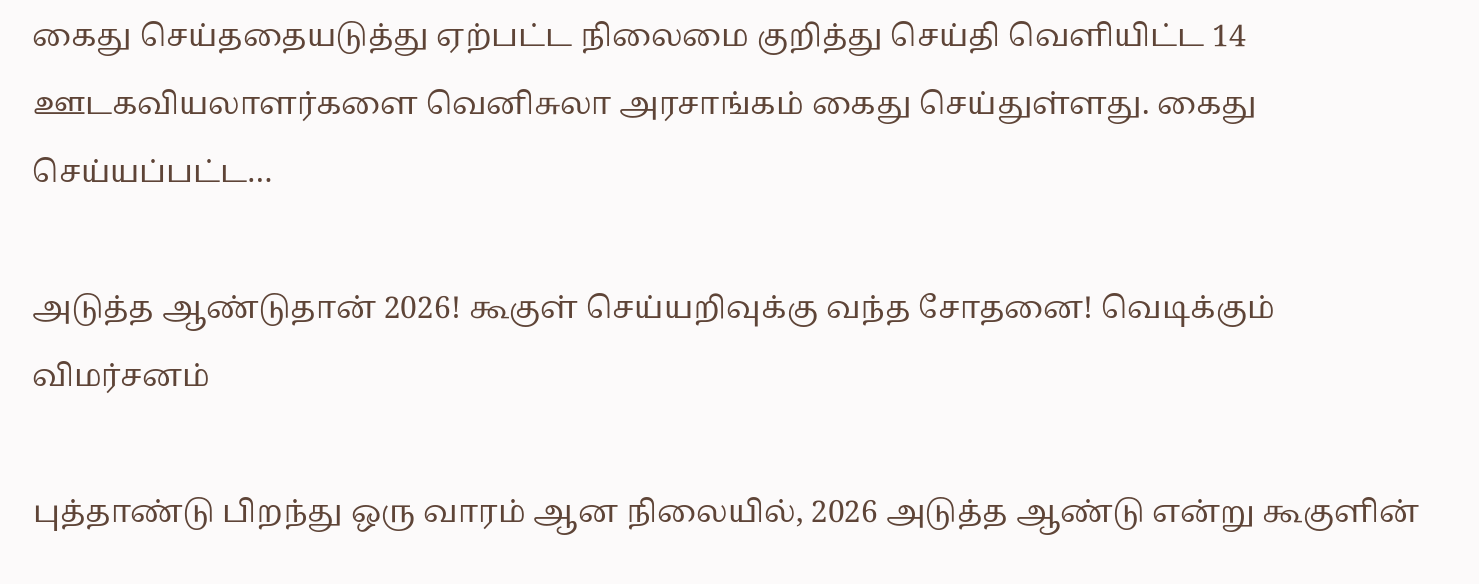கைது செய்ததையடுத்து ஏற்பட்ட நிலைமை குறித்து செய்தி வெளியிட்ட 14 ஊடகவியலாளர்களை வெனிசுலா அரசாங்கம் கைது செய்துள்ளது. கைது செய்யப்பட்ட…

அடுத்த ஆண்டுதான் 2026! கூகுள் செய்யறிவுக்கு வந்த சோதனை! வெடிக்கும் விமர்சனம்

புத்தாண்டு பிறந்து ஒரு வாரம் ஆன நிலையில், 2026 அடுத்த ஆண்டு என்று கூகுளின்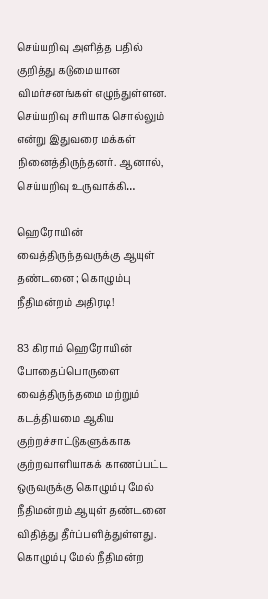செய்யறிவு அளித்த பதில் குறித்து கடுமையான விமர்சனங்கள் எழுந்துள்ளன. செய்யறிவு சரியாக சொல்லும் என்று இதுவரை மக்கள் நினைத்திருந்தனர். ஆனால், செய்யறிவு உருவாக்கி…

ஹெரோயின் வைத்திருந்தவருக்கு ஆயுள் தண்டனை ; கொழும்பு நீதிமன்றம் அதிரடி!

83 கிராம் ஹெரோயின் போதைப்பொருளை வைத்திருந்தமை மற்றும் கடத்தியமை ஆகிய குற்றச்சாட்டுகளுக்காக குற்றவாளியாகக் காணப்பட்ட ஒருவருக்கு கொழும்பு மேல் நீதிமன்றம் ஆயுள் தண்டனை விதித்து தீர்ப்பளித்துள்ளது. கொழும்பு மேல் நீதிமன்ற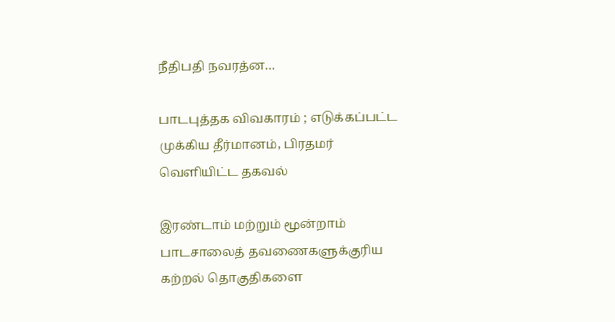நீதிபதி நவரத்ன…

பாடபுத்தக விவகாரம் ; எடுக்கப்பட்ட முக்கிய தீர்மானம், பிரதமர் வெளியிட்ட தகவல்

இரண்டாம் மற்றும் மூன்றாம் பாடசாலைத் தவணைகளுக்குரிய கற்றல் தொகுதிகளை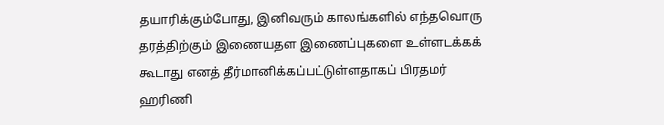தயாரிக்கும்போது, இனிவரும் காலங்களில் எந்தவொரு தரத்திற்கும் இணையதள இணைப்புகளை உள்ளடக்கக் கூடாது எனத் தீர்மானிக்கப்பட்டுள்ளதாகப் பிரதமர் ஹரிணி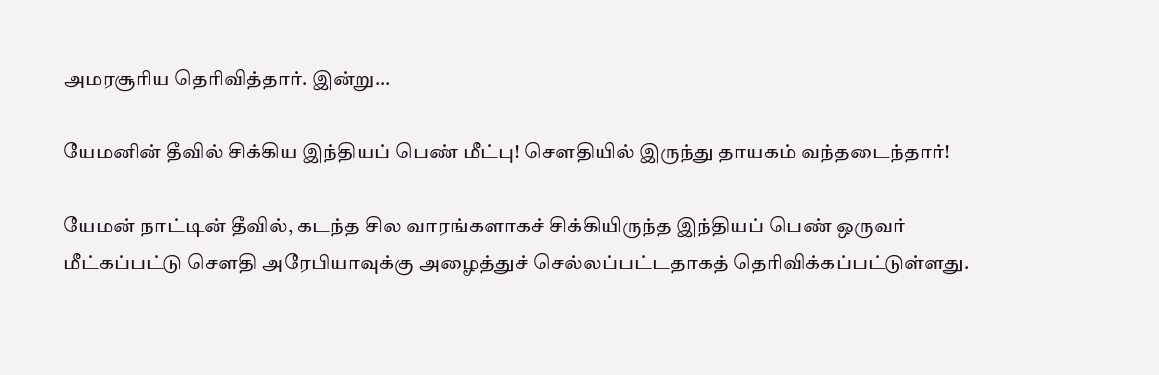அமரசூரிய தெரிவித்தார். இன்று…

யேமனின் தீவில் சிக்கிய இந்தியப் பெண் மீட்பு! சௌதியில் இருந்து தாயகம் வந்தடைந்தார்!

யேமன் நாட்டின் தீவில், கடந்த சில வாரங்களாகச் சிக்கியிருந்த இந்தியப் பெண் ஒருவர் மீட்கப்பட்டு சௌதி அரேபியாவுக்கு அழைத்துச் செல்லப்பட்டதாகத் தெரிவிக்கப்பட்டுள்ளது.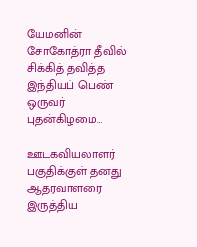யேமனின் சோகோத்ரா தீவில் சிக்கித் தவித்த இந்தியப் பெண் ஒருவர் புதன்கிழமை…

ஊடகவியலாளர் பகுதிக்குள் தனது ஆதரவாளரை இருத்திய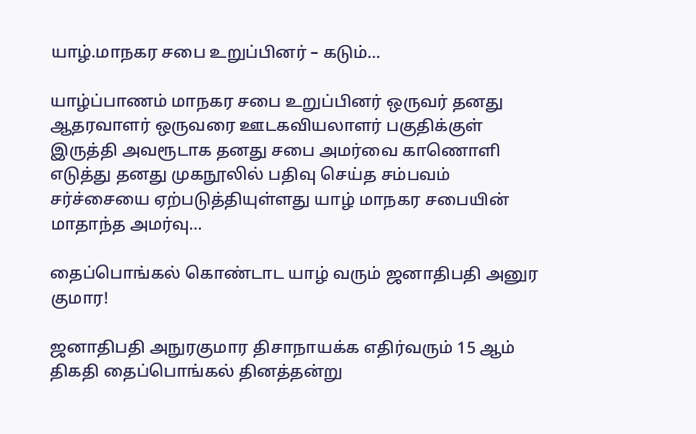யாழ்.மாநகர சபை உறுப்பினர் – கடும்…

யாழ்ப்பாணம் மாநகர சபை உறுப்பினர் ஒருவர் தனது ஆதரவாளர் ஒருவரை ஊடகவியலாளர் பகுதிக்குள் இருத்தி அவரூடாக தனது சபை அமர்வை காணொளி எடுத்து தனது முகநூலில் பதிவு செய்த சம்பவம் சர்ச்சையை ஏற்படுத்தியுள்ளது யாழ் மாநகர சபையின் மாதாந்த அமர்வு…

தைப்பொங்கல் கொண்டாட யாழ் வரும் ஜனாதிபதி அனுர குமார!

ஜனாதிபதி அநுரகுமார திசாநாயக்க எதிர்வரும் 15 ஆம் திகதி தைப்பொங்கல் தினத்தன்று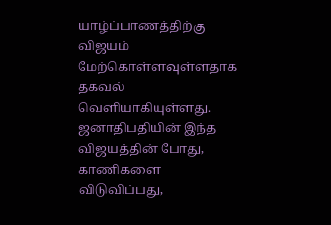யாழ்ப்பாணத்திற்கு விஜயம் மேற்கொள்ளவுள்ளதாக தகவல் வெளியாகியுள்ளது. ஜனாதிபதியின் இந்த விஜயத்தின் போது, காணிகளை விடுவிப்பது,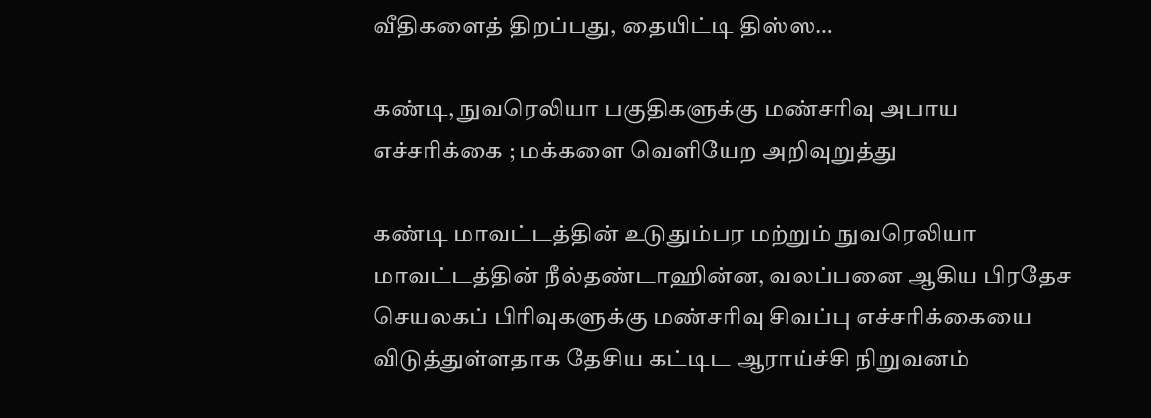வீதிகளைத் திறப்பது, தையிட்டி திஸ்ஸ…

கண்டி, நுவரெலியா பகுதிகளுக்கு மண்சரிவு அபாய எச்சரிக்கை ; மக்களை வெளியேற அறிவுறுத்து

கண்டி மாவட்டத்தின் உடுதும்பர மற்றும் நுவரெலியா மாவட்டத்தின் நீல்தண்டாஹின்ன, வலப்பனை ஆகிய பிரதேச செயலகப் பிரிவுகளுக்கு மண்சரிவு சிவப்பு எச்சரிக்கையை விடுத்துள்ளதாக தேசிய கட்டிட ஆராய்ச்சி நிறுவனம்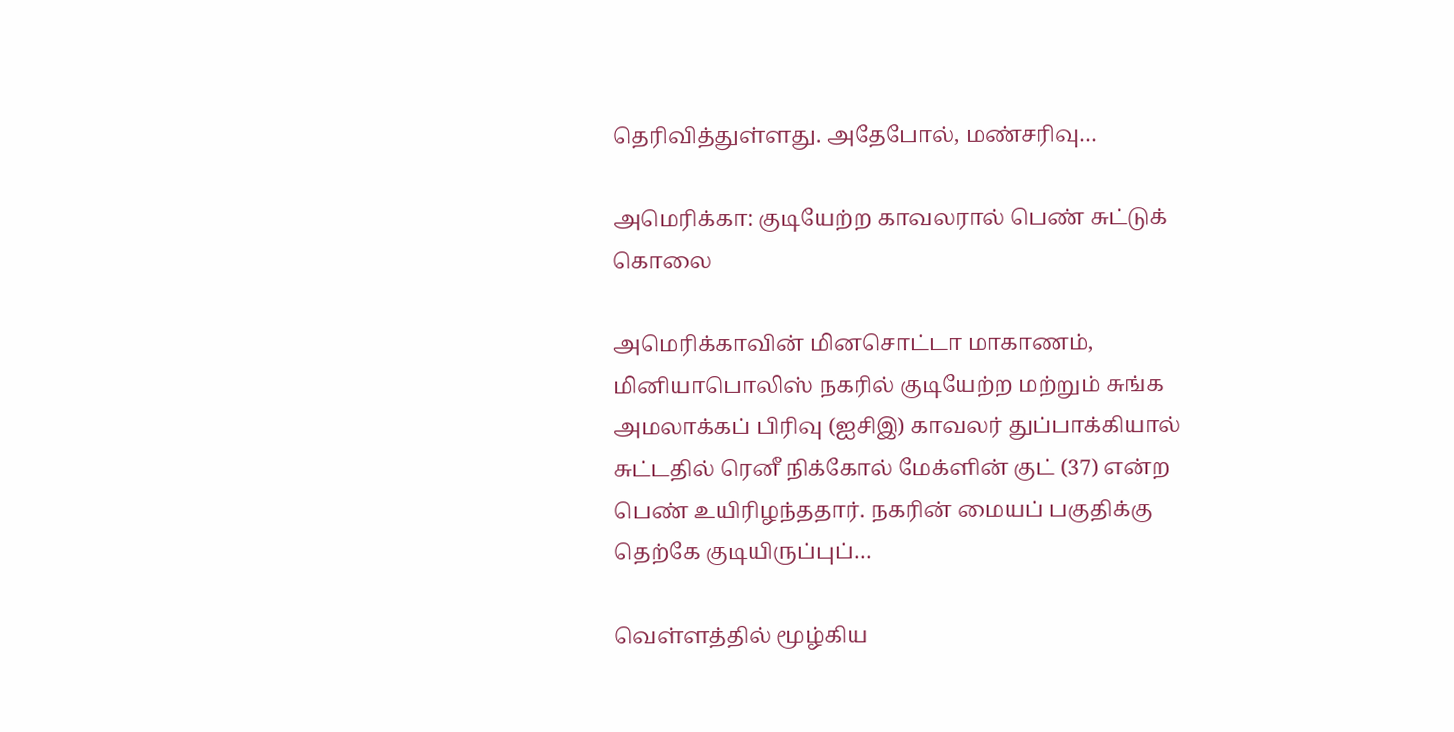தெரிவித்துள்ளது. அதேபோல், மண்சரிவு…

அமெரிக்கா: குடியேற்ற காவலரால் பெண் சுட்டுக் கொலை

அமெரிக்காவின் மினசொட்டா மாகாணம், மினியாபொலிஸ் நகரில் குடியேற்ற மற்றும் சுங்க அமலாக்கப் பிரிவு (ஐசிஇ) காவலர் துப்பாக்கியால் சுட்டதில் ரெனீ நிக்கோல் மேக்ளின் குட் (37) என்ற பெண் உயிரிழந்ததார். நகரின் மையப் பகுதிக்கு தெற்கே குடியிருப்புப்…

வெள்ளத்தில் மூழ்கிய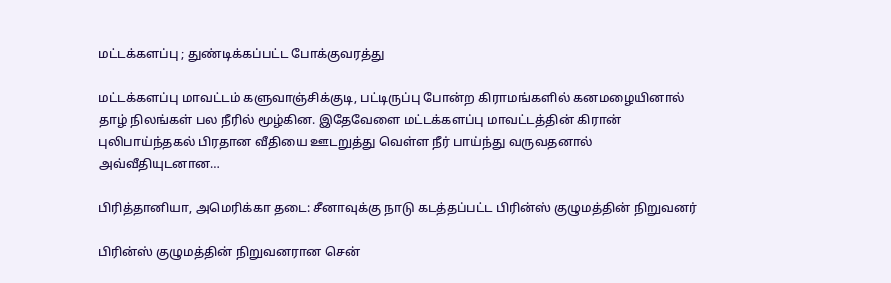மட்டக்களப்பு ; துண்டிக்கப்பட்ட போக்குவரத்து

மட்டக்களப்பு மாவட்டம் களுவாஞ்சிக்குடி, பட்டிருப்பு போன்ற கிராமங்களில் கனமழையினால் தாழ் நிலங்கள் பல நீரில் மூழ்கின. இதேவேளை மட்டக்களப்பு மாவட்டத்தின் கிரான் புலிபாய்ந்தகல் பிரதான வீதியை ஊடறுத்து வெள்ள நீர் பாய்ந்து வருவதனால் அவ்வீதியுடனான…

பிரித்தானியா, அமெரிக்கா தடை: சீனாவுக்கு நாடு கடத்தப்பட்ட பிரின்ஸ் குழுமத்தின் நிறுவனர்

பிரின்ஸ் குழுமத்தின் நிறுவனரான சென்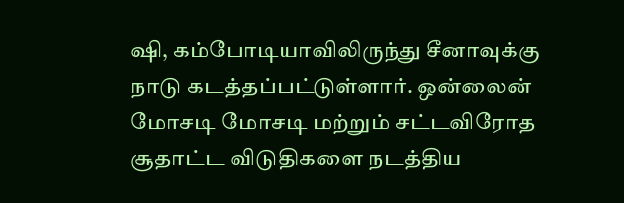ஷி, கம்போடியாவிலிருந்து சீனாவுக்கு நாடு கடத்தப்பட்டுள்ளார். ஒன்லைன் மோசடி மோசடி மற்றும் சட்டவிரோத சூதாட்ட விடுதிகளை நடத்திய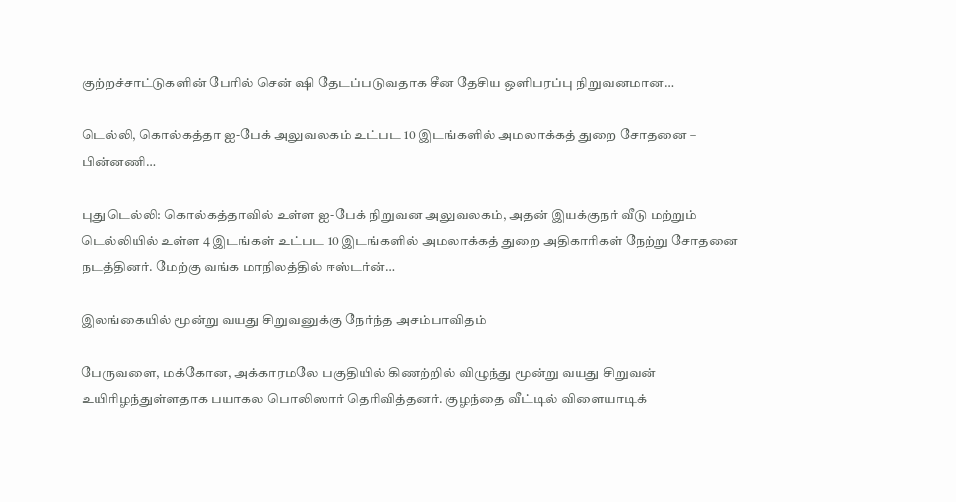குற்றச்சாட்டுகளின் பேரில் சென் ஷி தேடப்படுவதாக சீன தேசிய ஒளிபரப்பு நிறுவனமான…

டெல்லி, கொல்கத்தா ஐ-பேக் அலுவலகம் உட்பட 10 இடங்களில் அமலாக்கத் துறை சோதனை – பின்னணி…

புதுடெல்லி: கொல்கத்தாவில் உள்ள ஐ-பேக் நிறுவன அலுவலகம், அதன் இயக்குநர் வீடு மற்றும் டெல்லியில் உள்ள 4 இடங்கள் உட்பட 10 இடங்களில் அமலாக்கத் துறை அதிகாரிகள் நேற்று சோதனை நடத்தினர். மேற்கு வங்க மாநிலத்தில் ஈஸ்டர்ன்…

இலங்கையில் மூன்று வயது சிறுவனுக்கு நேர்ந்த அசம்பாவிதம்

பேருவளை, மக்கோன, அக்காரமலே பகுதியில் கிணற்றில் விழுந்து மூன்று வயது சிறுவன் உயிரிழந்துள்ளதாக பயாகல பொலிஸார் தெரிவித்தனர். குழந்தை வீட்டில் விளையாடிக்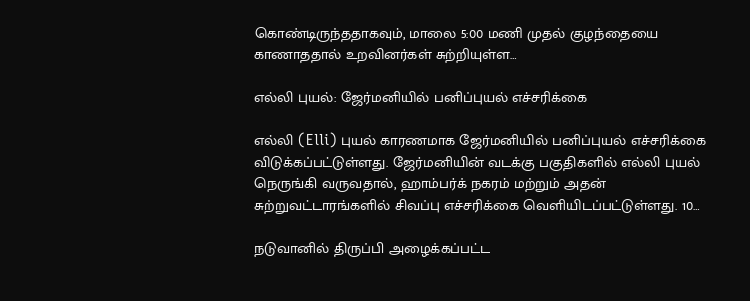கொண்டிருந்ததாகவும், மாலை 5:00 மணி முதல் குழந்தையை காணாததால் உறவினர்கள் சுற்றியுள்ள…

எல்லி புயல்: ஜேர்மனியில் பனிப்புயல் எச்சரிக்கை

எல்லி (Elli) புயல் காரணமாக ஜேர்மனியில் பனிப்புயல் எச்சரிக்கை விடுக்கப்பட்டுள்ளது. ஜேர்மனியின் வடக்கு பகுதிகளில் எல்லி புயல் நெருங்கி வருவதால், ஹாம்பர்க் நகரம் மற்றும் அதன் சுற்றுவட்டாரங்களில் சிவப்பு எச்சரிக்கை வெளியிடப்பட்டுள்ளது. 10…

நடுவானில் திருப்பி அழைக்கப்பட்ட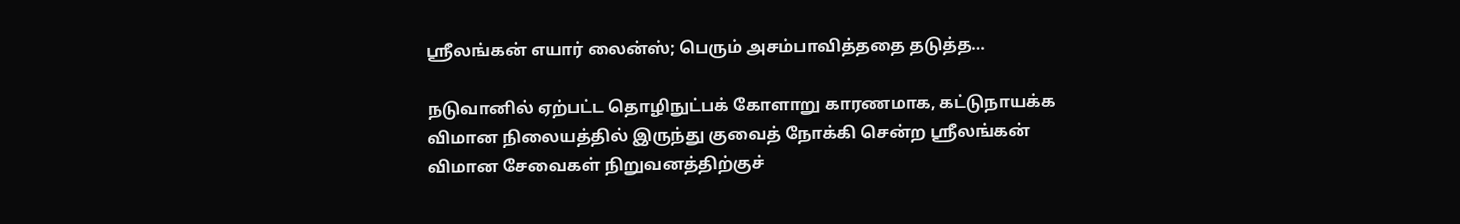ஸ்ரீலங்கன் எயார் லைன்ஸ்; பெரும் அசம்பாவித்ததை தடுத்த…

நடுவானில் ஏற்பட்ட தொழிநுட்பக் கோளாறு காரணமாக, கட்டுநாயக்க விமான நிலையத்தில் இருந்து குவைத் நோக்கி சென்ற ஸ்ரீலங்கன் விமான சேவைகள் நிறுவனத்திற்குச்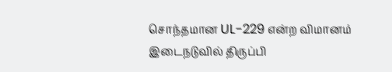சொந்தமான UL-229 என்ற விமானம் இடைநடுவில் திருப்பி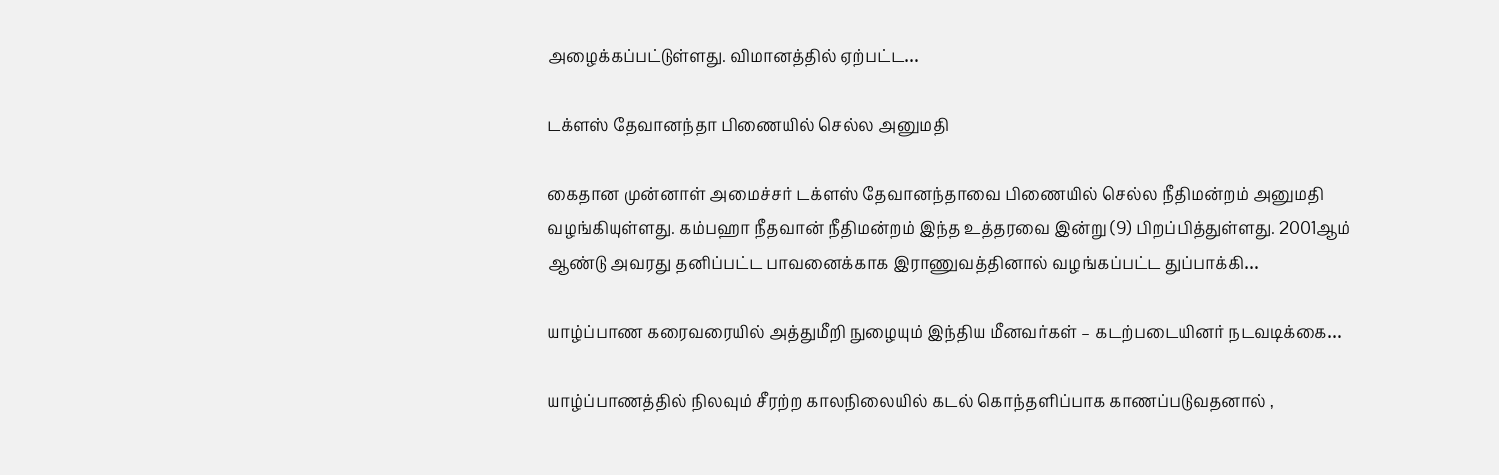அழைக்கப்பட்டுள்ளது. விமானத்தில் ஏற்பட்ட…

டக்ளஸ் தேவானந்தா பிணையில் செல்ல அனுமதி

கைதான முன்னாள் அமைச்சர் டக்ளஸ் தேவானந்தாவை பிணையில் செல்ல நீதிமன்றம் அனுமதி வழங்கியுள்ளது. கம்பஹா நீதவான் நீதிமன்றம் இந்த உத்தரவை இன்று (9) பிறப்பித்துள்ளது. 2001ஆம் ஆண்டு அவரது தனிப்பட்ட பாவனைக்காக இராணுவத்தினால் வழங்கப்பட்ட துப்பாக்கி…

யாழ்ப்பாண கரைவரையில் அத்துமீறி நுழையும் இந்திய மீனவர்கள் – கடற்படையினர் நடவடிக்கை…

யாழ்ப்பாணத்தில் நிலவும் சீரற்ற காலநிலையில் கடல் கொந்தளிப்பாக காணப்படுவதனால் ,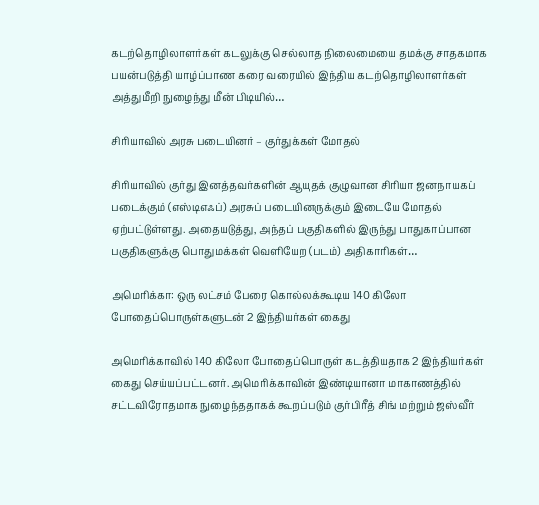கடற்தொழிலாளர்கள் கடலுக்கு செல்லாத நிலைமையை தமக்கு சாதகமாக பயன்படுத்தி யாழ்ப்பாண கரை வரையில் இந்திய கடற்தொழிலாளர்கள் அத்துமீறி நுழைந்து மீன் பிடியில்…

சிரியாவில் அரசு படையினர் – குர்துக்கள் மோதல்

சிரியாவில் குர்து இனத்தவர்களின் ஆயுதக் குழுவான சிரியா ஜனநாயகப் படைக்கும் (எஸ்டிஎஃப்) அரசுப் படையினருக்கும் இடையே மோதல் ஏற்பட்டுள்ளது. அதையடுத்து, அந்தப் பகுதிகளில் இருந்து பாதுகாப்பான பகுதிகளுக்கு பொதுமக்கள் வெளியேற (படம்) அதிகாரிகள்…

அமெரிக்கா: ஒரு லட்சம் பேரை கொல்லக்கூடிய 140 கிலோ போதைப்பொருள்களுடன் 2 இந்தியர்கள் கைது

அமெரிக்காவில் 140 கிலோ போதைப்பொருள் கடத்தியதாக 2 இந்தியர்கள் கைது செய்யப்பட்டனர். அமெரிக்காவின் இண்டியானா மாகாணத்தில் சட்டவிரோதமாக நுழைந்ததாகக் கூறப்படும் குர்பிரீத் சிங் மற்றும் ஜஸ்வீர்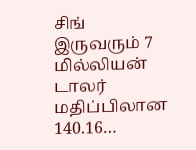சிங் இருவரும் 7 மில்லியன் டாலர் மதிப்பிலான 140.16…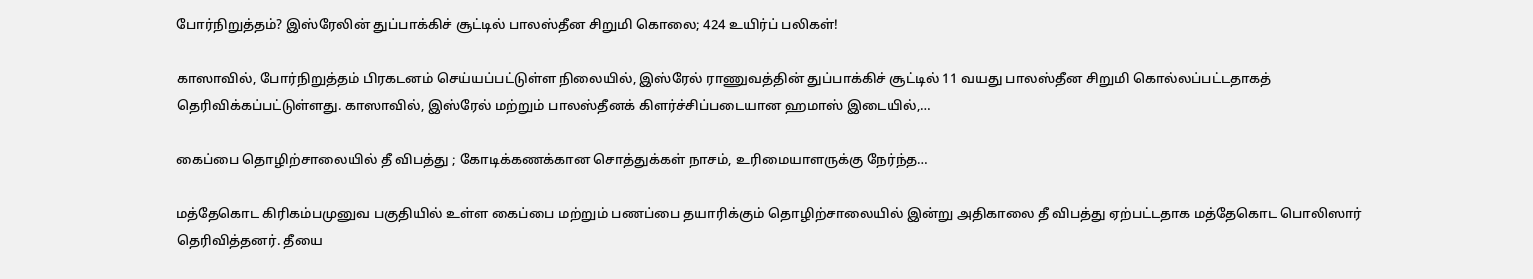போர்நிறுத்தம்? இஸ்ரேலின் துப்பாக்கிச் சூட்டில் பாலஸ்தீன சிறுமி கொலை; 424 உயிர்ப் பலிகள்!

காஸாவில், போர்நிறுத்தம் பிரகடனம் செய்யப்பட்டுள்ள நிலையில், இஸ்ரேல் ராணுவத்தின் துப்பாக்கிச் சூட்டில் 11 வயது பாலஸ்தீன சிறுமி கொல்லப்பட்டதாகத் தெரிவிக்கப்பட்டுள்ளது. காஸாவில், இஸ்ரேல் மற்றும் பாலஸ்தீனக் கிளர்ச்சிப்படையான ஹமாஸ் இடையில்,…

கைப்பை தொழிற்சாலையில் தீ விபத்து ; கோடிக்கணக்கான சொத்துக்கள் நாசம், உரிமையாளருக்கு நேர்ந்த…

மத்தேகொட கிரிகம்பமுனுவ பகுதியில் உள்ள கைப்பை மற்றும் பணப்பை தயாரிக்கும் தொழிற்சாலையில் இன்று அதிகாலை தீ விபத்து ஏற்பட்டதாக மத்தேகொட பொலிஸார் தெரிவித்தனர். தீயை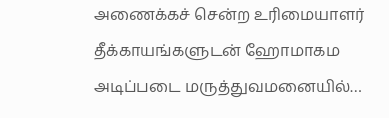அணைக்கச் சென்ற உரிமையாளர் தீக்காயங்களுடன் ஹோமாகம அடிப்படை மருத்துவமனையில்…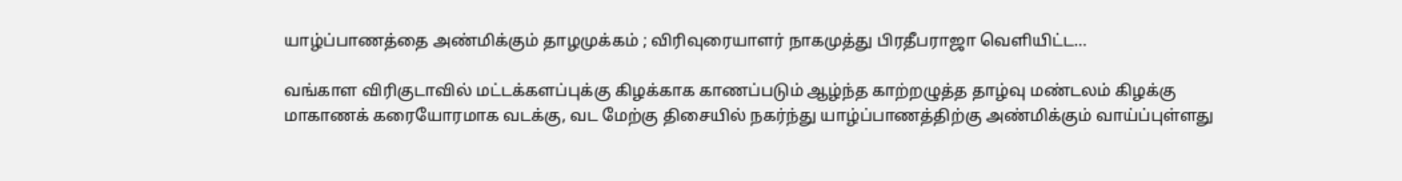யாழ்ப்பாணத்தை அண்மிக்கும் தாழமுக்கம் ; விரிவுரையாளர் நாகமுத்து பிரதீபராஜா வெளியிட்ட…

வங்காள விரிகுடாவில் மட்டக்களப்புக்கு கிழக்காக காணப்படும் ஆழ்ந்த காற்றழுத்த தாழ்வு மண்டலம் கிழக்கு மாகாணக் கரையோரமாக வடக்கு, வட மேற்கு திசையில் நகர்ந்து யாழ்ப்பாணத்திற்கு அண்மிக்கும் வாய்ப்புள்ளது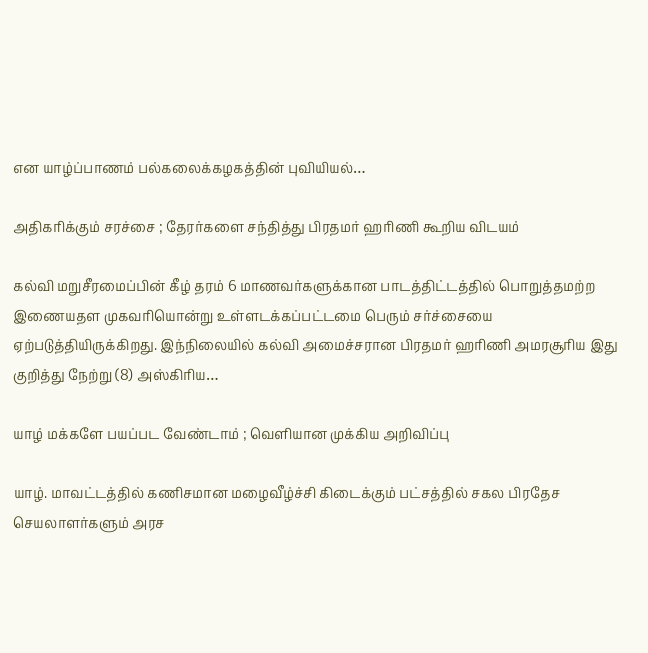என யாழ்ப்பாணம் பல்கலைக்கழகத்தின் புவியியல்…

அதிகரிக்கும் சரச்சை ; தேரர்களை சந்தித்து பிரதமர் ஹரிணி கூறிய விடயம்

கல்வி மறுசீரமைப்பின் கீழ் தரம் 6 மாணவர்களுக்கான பாடத்திட்டத்தில் பொறுத்தமற்ற இணையதள முகவரியொன்று உள்ளடக்கப்பட்டமை பெரும் சர்ச்சையை ஏற்படுத்தியிருக்கிறது. இந்நிலையில் கல்வி அமைச்சரான பிரதமர் ஹரிணி அமரசூரிய இது குறித்து நேற்று (8) அஸ்கிரிய…

யாழ் மக்களே பயப்பட வேண்டாம் ; வெளியான முக்கிய அறிவிப்பு

யாழ். மாவட்டத்தில் கணிசமான மழைவீழ்ச்சி கிடைக்கும் பட்சத்தில் சகல பிரதேச செயலாளர்களும் அரச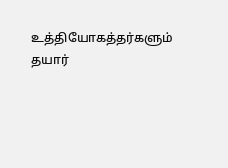உத்தியோகத்தர்களும் தயார்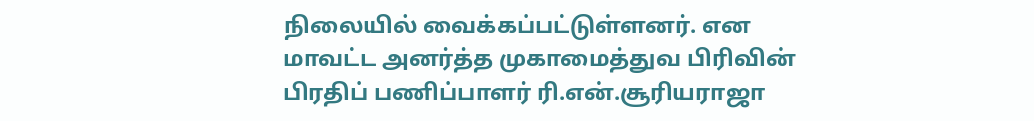நிலையில் வைக்கப்பட்டுள்ளனர். என மாவட்ட அனர்த்த முகாமைத்துவ பிரிவின் பிரதிப் பணிப்பாளர் ரி.என்.சூரியராஜா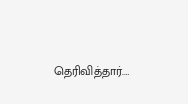தெரிவித்தார்.…